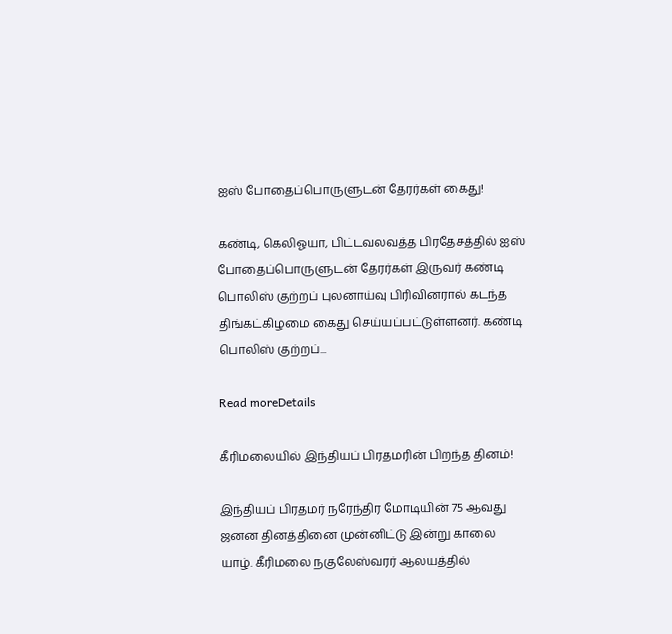ஐஸ் போதைப்பொருளுடன் தேரர்கள் கைது!

கண்டி, கெலிஓயா, பிட்டவலவத்த பிரதேசத்தில் ஐஸ் போதைப்பொருளுடன் தேரர்கள் இருவர் கண்டி பொலிஸ் குற்றப் புலனாய்வு பிரிவினரால் கடந்த திங்கட்கிழமை கைது செய்யப்பட்டுள்ளனர். கண்டி பொலிஸ் குற்றப்...

Read moreDetails

கீரிமலையில் இந்தியப் பிரதமரின் பிறந்த தினம்!

இந்தியப் பிரதமர் நரேந்திர மோடியின் 75 ஆவது ஜனன தினத்தினை முன்னிட்டு இன்று காலை யாழ். கீரிமலை நகுலேஸ்வரர் ஆலயத்தில்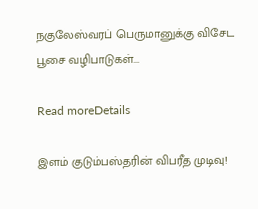நகுலேஸ்வரப் பெருமானுக்கு விசேட பூசை வழிபாடுகள்...

Read moreDetails

இளம் குடும்பஸ்தரின் விபரீத முடிவு!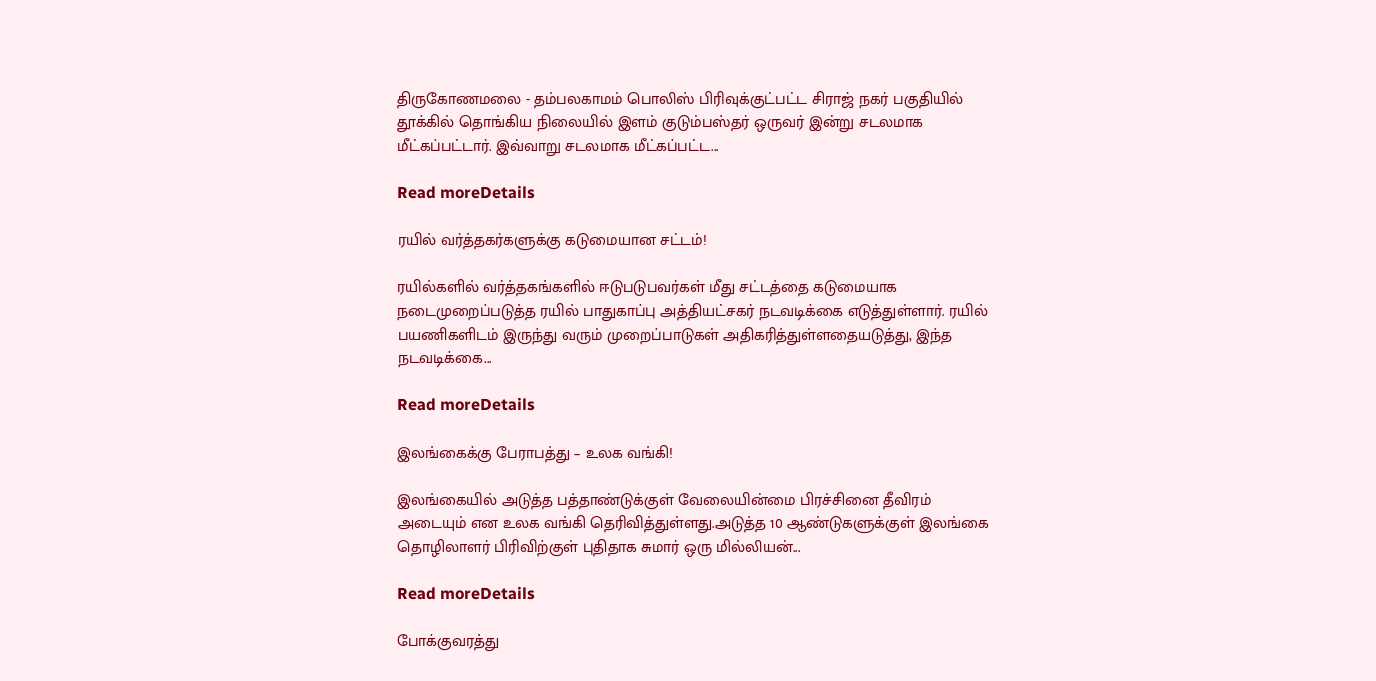திருகோணமலை - தம்பலகாமம் பொலிஸ் பிரிவுக்குட்பட்ட சிராஜ் நகர் பகுதியில் தூக்கில் தொங்கிய நிலையில் இளம் குடும்பஸ்தர் ஒருவர் இன்று சடலமாக மீட்கப்பட்டார். இவ்வாறு சடலமாக மீட்கப்பட்ட...

Read moreDetails

ரயில் வர்த்தகர்களுக்கு கடுமையான சட்டம்!

ரயில்களில் வர்த்தகங்களில் ஈடுபடுபவர்கள் மீது சட்டத்தை கடுமையாக நடைமுறைப்படுத்த ரயில் பாதுகாப்பு அத்தியட்சகர் நடவடிக்கை எடுத்துள்ளார். ரயில் பயணிகளிடம் இருந்து வரும் முறைப்பாடுகள் அதிகரித்துள்ளதையடுத்து, இந்த நடவடிக்கை...

Read moreDetails

இலங்கைக்கு பேராபத்து – உலக வங்கி!

இலங்கையில் அடுத்த பத்தாண்டுக்குள் வேலையின்மை பிரச்சினை தீவிரம் அடையும் என உலக வங்கி தெரிவித்துள்ளது.அடுத்த 10 ஆண்டுகளுக்குள் இலங்கை தொழிலாளர் பிரிவிற்குள் புதிதாக சுமார் ஒரு மில்லியன்...

Read moreDetails

போக்குவரத்து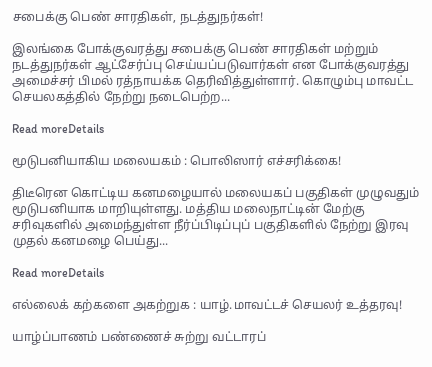சபைக்கு பெண் சாரதிகள், நடத்துநர்கள்!

இலங்கை போக்குவரத்து சபைக்கு பெண் சாரதிகள் மற்றும் நடத்துநர்கள் ஆட்சேர்ப்பு செய்யப்படுவார்கள் என போக்குவரத்து அமைச்சர் பிமல் ரத்நாயக்க தெரிவித்துள்ளார். கொழும்பு மாவட்ட செயலகத்தில் நேற்று நடைபெற்ற...

Read moreDetails

மூடுபனியாகிய மலையகம் : பொலிஸார் எச்சரிக்கை!

திடீரென கொட்டிய கனமழையால் மலையகப் பகுதிகள் முழுவதும் மூடுபனியாக மாறியுள்ளது. மத்திய மலைநாட்டின் மேற்கு சரிவுகளில் அமைந்துள்ள நீர்ப்பிடிப்புப் பகுதிகளில் நேற்று இரவு முதல் கனமழை பெய்து...

Read moreDetails

எல்லைக் கற்களை அகற்றுக : யாழ்.மாவட்டச் செயலர் உத்தரவு!

யாழ்ப்பாணம் பண்ணைச் சுற்று வட்டாரப்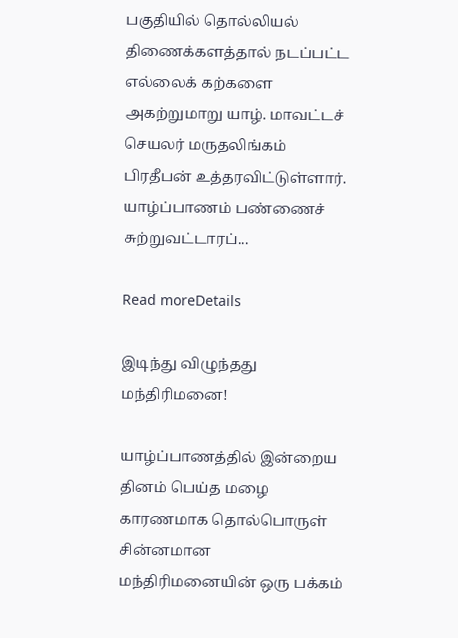பகுதியில் தொல்லியல் திணைக்களத்தால் நடப்பட்ட எல்லைக் கற்களை அகற்றுமாறு யாழ். மாவட்டச் செயலர் மருதலிங்கம் பிரதீபன் உத்தரவிட்டுள்ளார். யாழ்ப்பாணம் பண்ணைச் சுற்றுவட்டாரப்...

Read moreDetails

இடிந்து விழுந்தது மந்திரிமனை!

யாழ்ப்பாணத்தில் இன்றைய தினம் பெய்த மழை காரணமாக தொல்பொருள் சின்னமான மந்திரிமனையின் ஒரு பக்கம்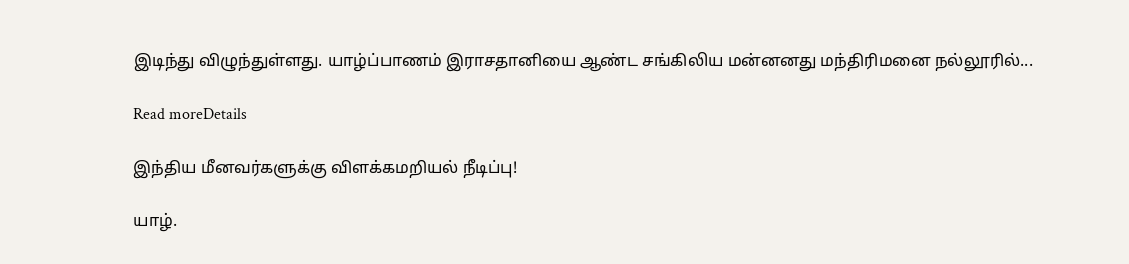இடிந்து விழுந்துள்ளது. யாழ்ப்பாணம் இராசதானியை ஆண்ட சங்கிலிய மன்னனது மந்திரிமனை நல்லூரில்...

Read moreDetails

இந்திய மீனவர்களுக்கு விளக்கமறியல் நீடிப்பு!

யாழ்.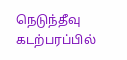நெடுந்தீவு கடற்பரப்பில்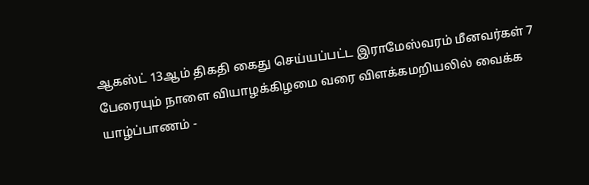ஆகஸ்ட் 13ஆம் திகதி கைது செய்யப்பட்ட இராமேஸ்வரம் மீனவர்கள் 7 பேரையும் நாளை வியாழக்கிழமை வரை விளக்கமறியலில் வைக்க யாழ்ப்பாணம் -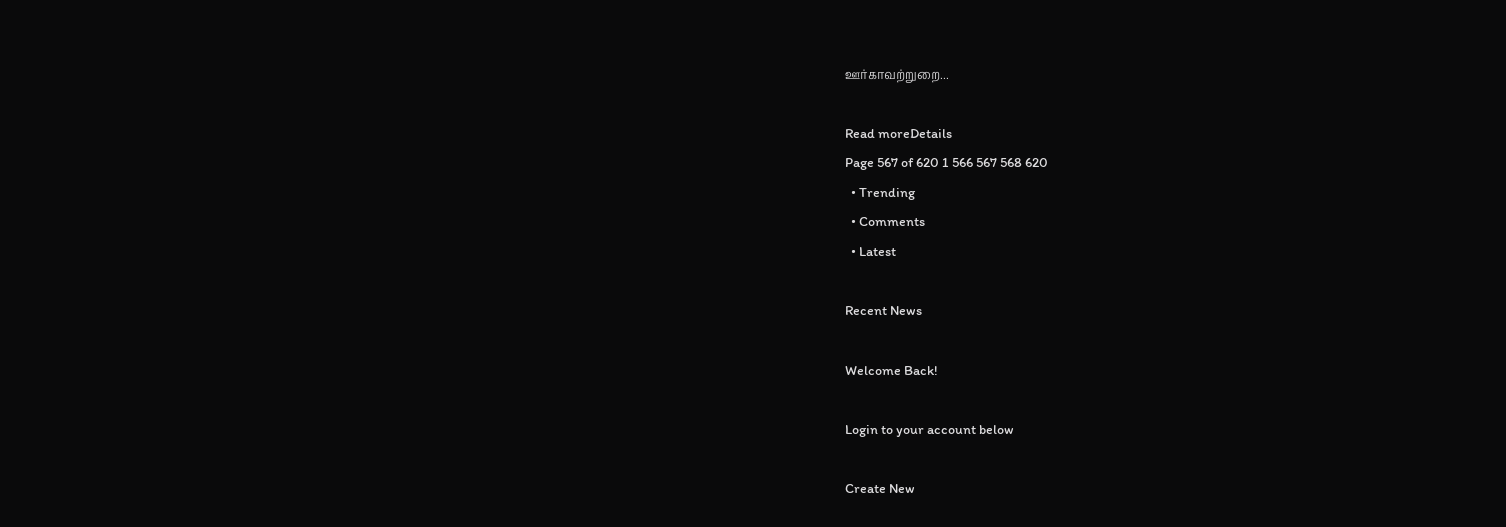ஊர்காவற்றுறை...

Read moreDetails
Page 567 of 620 1 566 567 568 620
  • Trending
  • Comments
  • Latest

Recent News

Welcome Back!

Login to your account below

Create New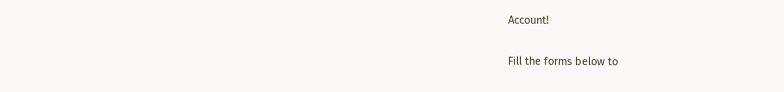Account!

Fill the forms below to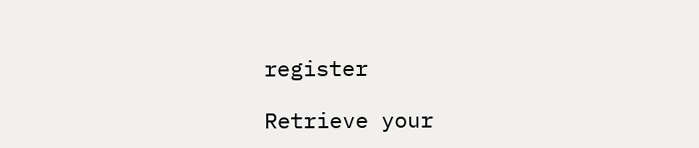register

Retrieve your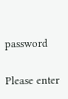password

Please enter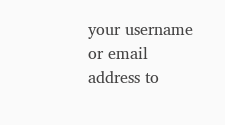your username or email address to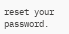reset your password.